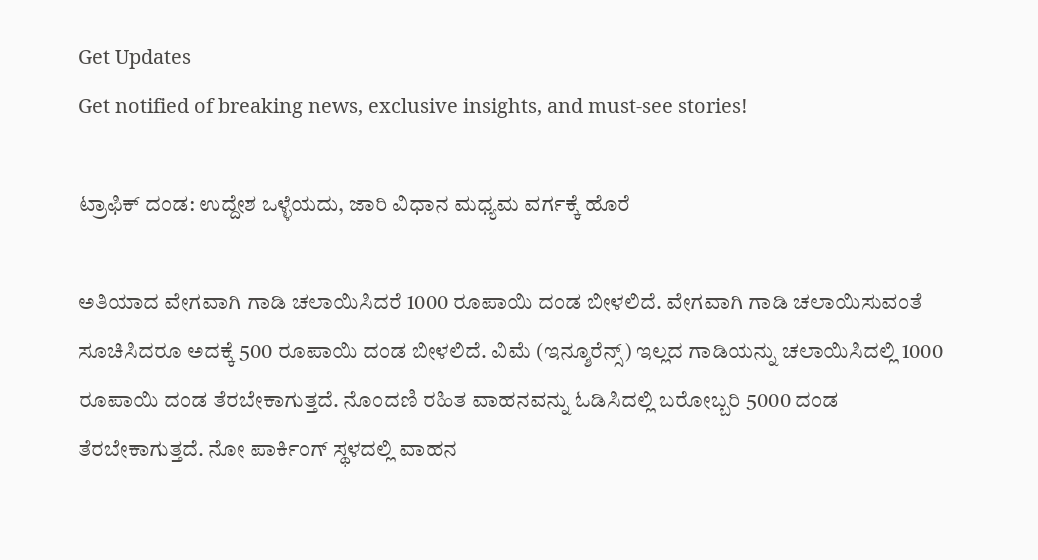Get Updates
Get notified of breaking news, exclusive insights, and must-see stories!

ಟ್ರಾಫಿಕ್ ದಂಡ: ಉದ್ದೇಶ ಒಳ್ಳೆಯದು, ಜಾರಿ ವಿಧಾನ ಮಧ್ಯಮ ವರ್ಗಕ್ಕೆ ಹೊರೆ

ಅತಿಯಾದ ವೇಗವಾಗಿ ಗಾಡಿ ಚಲಾಯಿಸಿದರೆ 1000 ರೂಪಾಯಿ ದಂಡ ಬೀಳಲಿದೆ. ವೇಗವಾಗಿ ಗಾಡಿ ಚಲಾಯಿಸುವಂತೆ ಸೂಚಿಸಿದರೂ ಅದಕ್ಕೆ 500 ರೂಪಾಯಿ ದಂಡ ಬೀಳಲಿದೆ. ವಿಮೆ (ಇನ್ಶೂರೆನ್ಸ್‌) ಇಲ್ಲದ ಗಾಡಿಯನ್ನು ಚಲಾಯಿಸಿದಲ್ಲಿ 1000 ರೂಪಾಯಿ ದಂಡ ತೆರಬೇಕಾಗುತ್ತದೆ. ನೊಂದಣಿ ರಹಿತ ವಾಹನವನ್ನು ಓಡಿಸಿದಲ್ಲಿ ಬರೋಬ್ಬರಿ 5000 ದಂಡ ತೆರಬೇಕಾಗುತ್ತದೆ. ನೋ ಪಾರ್ಕಿಂಗ್ ಸ್ಥಳದಲ್ಲಿ ವಾಹನ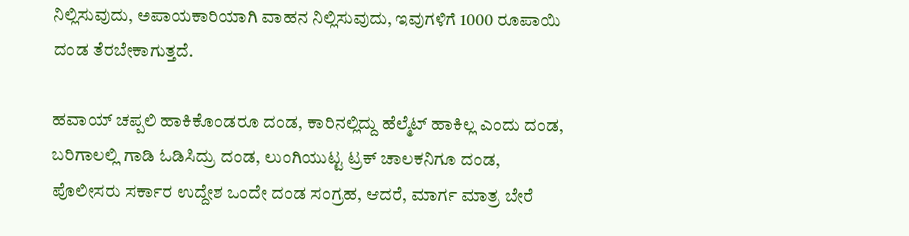ನಿಲ್ಲಿಸುವುದು, ಅಪಾಯಕಾರಿಯಾಗಿ ವಾಹನ ನಿಲ್ಲಿಸುವುದು, ಇವುಗಳಿಗೆ 1000 ರೂಪಾಯಿ ದಂಡ ತೆರಬೇಕಾಗುತ್ತದೆ.

ಹವಾಯ್ ಚಪ್ಪಲಿ ಹಾಕಿಕೊಂಡರೂ ದಂಡ, ಕಾರಿನಲ್ಲಿದ್ದು ಹೆಲ್ಮೆಟ್ ಹಾಕಿಲ್ಲ ಎಂದು ದಂಡ, ಬರಿಗಾಲಲ್ಲಿ ಗಾಡಿ ಓಡಿಸಿದ್ರು ದಂಡ, ಲುಂಗಿಯುಟ್ಟ ಟ್ರಕ್ ಚಾಲಕನಿಗೂ ದಂಡ, ಪೊಲೀಸರು ಸರ್ಕಾರ ಉದ್ದೇಶ ಒಂದೇ ದಂಡ ಸಂಗ್ರಹ, ಆದರೆ, ಮಾರ್ಗ ಮಾತ್ರ ಬೇರೆ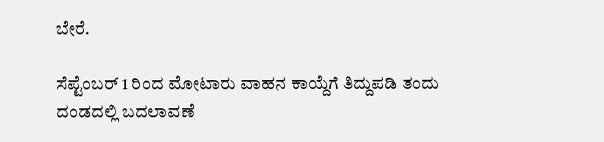ಬೇರೆ.

ಸೆಪ್ಟೆಂಬರ್ 1 ರಿಂದ ಮೋಟಾರು ವಾಹನ ಕಾಯ್ದೆಗೆ ತಿದ್ದುಪಡಿ ತಂದು ದಂಡದಲ್ಲಿ ಬದಲಾವಣೆ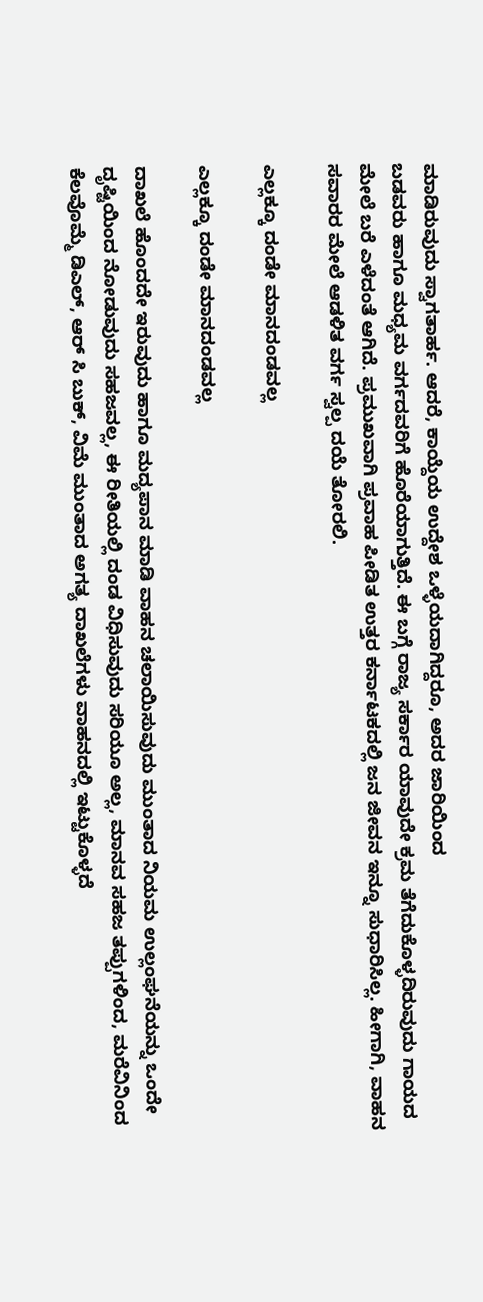ಮಾಡಿರುವುದು ಸ್ವಾಗತಾರ್ಹ. ಆದರೆ, ಕಾಯ್ದೆಯ ಉದ್ದೇಶ ಒಳ್ಳೆಯದಾಗಿದ್ದರೂ, ಅದರ ಜಾರಿಯಿಂದ
ಬಡವರು ಹಾಗೂ ಮಧ್ಯಮ ವರ್ಗದವರಿಗೆ ಹೊರೆಯಾಗುತ್ತಿದೆ. ಈ ಬಗ್ಗೆ ರಾಜ್ಯ ಸರ್ಕಾರ ಯಾವುದೇ ಕ್ರಮ ತೆಗೆದುಕೊಳ್ಳದಿರುವುದು ಗಾಯದ ಮೇಲೆ ಬರೆ ಎಳೆದಂತೆ ಆಗಿದೆ. ಪ್ರಮುಖವಾಗಿ ಪ್ರವಾಹ ಪೀಡಿತ ಉತ್ತರ ಕರ್ನಾಟಕದಲ್ಲಿ ಜನ ಜೀವನ ಇನ್ನೂ ಸುಧಾರಿಸಿಲ್ಲ. ಹೀಗಾಗಿ, ವಾಹನ ಸವಾರರ ಮೇಲೆ ಆಡಳಿತ ವರ್ಗ ಸ್ವಲ್ಪ ದಯೆ ತೋರಲಿ.

ಎಲ್ಲಕ್ಕೂ ದಂಡೇ ಮಾನದಂಡವಲ್ಲ

ಎಲ್ಲಕ್ಕೂ ದಂಡೇ ಮಾನದಂಡವಲ್ಲ

ದಾಖಲೆ ಹೊಂದದೇ ಇರುವುದು ಹಾಗೂ ಮದ್ಯಪಾನ ಮಾಡಿ ವಾಹನ ಚಲಾಯಿಸುವುದು ಮುಂತಾದ ನಿಯಮ ಉಲ್ಲಂಘನೆಯನ್ನು ಒಂದೇ ದೃಷ್ಟಿಯಿಂದ ನೋಡುವುದು ಸಹಜವಲ್ಲ, ಈ ರೀತಿಯಲ್ಲಿ ದಂಡ ವಿಧಿಸುವುದು ಸರಿಯೂ ಅಲ್ಲ, ಮಾನವ ಸಹಜ ತಪ್ಪುಗಳಿಂದ, ಮರೆವಿನಿಂದ ಕೆಲವೊಮ್ಮೆ ಡಿಎಲ್, ಆರ್ ಸಿ ಬುಕ್, ವಿಮೆ ಮುಂತಾದ ಅಗತ್ಯ ದಾಖಲೆಗಳು ವಾಹನದಲ್ಲಿ ಇಟ್ಟುಕೊಳ್ಳದೆ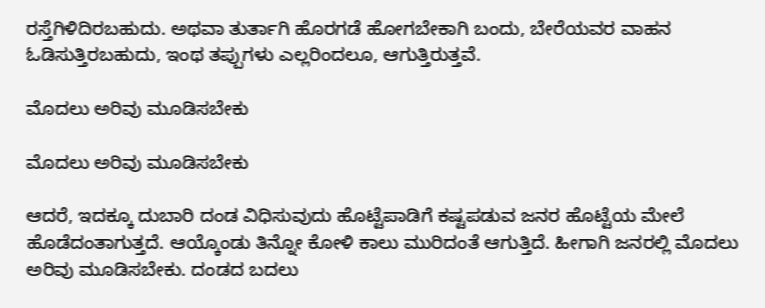ರಸ್ತೆಗಿಳಿದಿರಬಹುದು. ಅಥವಾ ತುರ್ತಾಗಿ ಹೊರಗಡೆ ಹೋಗಬೇಕಾಗಿ ಬಂದು, ಬೇರೆಯವರ ವಾಹನ ಓಡಿಸುತ್ತಿರಬಹುದು, ಇಂಥ ತಪ್ಪುಗಳು ಎಲ್ಲರಿಂದಲೂ, ಆಗುತ್ತಿರುತ್ತವೆ.

ಮೊದಲು ಅರಿವು ಮೂಡಿಸಬೇಕು

ಮೊದಲು ಅರಿವು ಮೂಡಿಸಬೇಕು

ಆದರೆ, ಇದಕ್ಕೂ ದುಬಾರಿ ದಂಡ ವಿಧಿಸುವುದು ಹೊಟ್ಟೆಪಾಡಿಗೆ ಕಷ್ಟಪಡುವ ಜನರ ಹೊಟ್ಟೆಯ ಮೇಲೆ ಹೊಡೆದಂತಾಗುತ್ತದೆ. ಆಯ್ಕೊಂಡು ತಿನ್ನೋ ಕೋಳಿ ಕಾಲು ಮುರಿದಂತೆ ಆಗುತ್ತಿದೆ. ಹೀಗಾಗಿ ಜನರಲ್ಲಿ ಮೊದಲು ಅರಿವು ಮೂಡಿಸಬೇಕು. ದಂಡದ ಬದಲು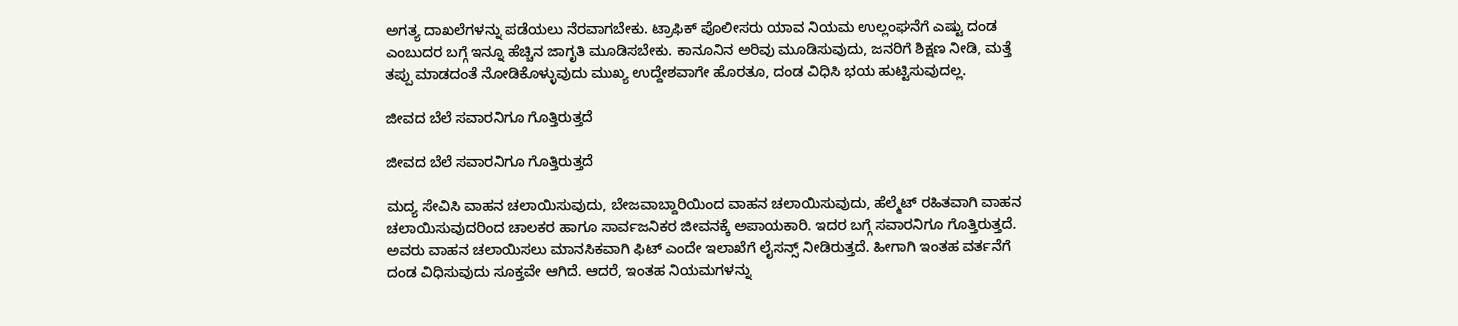ಅಗತ್ಯ ದಾಖಲೆಗಳನ್ನು ಪಡೆಯಲು ನೆರವಾಗಬೇಕು. ಟ್ರಾಫಿಕ್ ಪೊಲೀಸರು ಯಾವ ನಿಯಮ ಉಲ್ಲಂಘನೆಗೆ ಎಷ್ಟು ದಂಡ ಎಂಬುದರ ಬಗ್ಗೆ ಇನ್ನೂ ಹೆಚ್ಚಿನ ಜಾಗೃತಿ ಮೂಡಿಸಬೇಕು. ಕಾನೂನಿನ ಅರಿವು ಮೂಡಿಸುವುದು, ಜನರಿಗೆ ಶಿಕ್ಷಣ ನೀಡಿ, ಮತ್ತೆ ತಪ್ಪು ಮಾಡದಂತೆ ನೋಡಿಕೊಳ್ಳುವುದು ಮುಖ್ಯ ಉದ್ದೇಶವಾಗೇ ಹೊರತೂ, ದಂಡ ವಿಧಿಸಿ ಭಯ ಹುಟ್ಟಿಸುವುದಲ್ಲ.

ಜೀವದ ಬೆಲೆ ಸವಾರನಿಗೂ ಗೊತ್ತಿರುತ್ತದೆ

ಜೀವದ ಬೆಲೆ ಸವಾರನಿಗೂ ಗೊತ್ತಿರುತ್ತದೆ

ಮದ್ಯ ಸೇವಿಸಿ ವಾಹನ ಚಲಾಯಿಸುವುದು, ಬೇಜವಾಬ್ದಾರಿಯಿಂದ ವಾಹನ ಚಲಾಯಿಸುವುದು, ಹೆಲ್ಮೆಟ್ ರಹಿತವಾಗಿ ವಾಹನ ಚಲಾಯಿಸುವುದರಿಂದ ಚಾಲಕರ ಹಾಗೂ ಸಾರ್ವಜನಿಕರ ಜೀವನಕ್ಕೆ ಅಪಾಯಕಾರಿ. ಇದರ ಬಗ್ಗೆ ಸವಾರನಿಗೂ ಗೊತ್ತಿರುತ್ತದೆ. ಅವರು ವಾಹನ ಚಲಾಯಿಸಲು ಮಾನಸಿಕವಾಗಿ ಫಿಟ್ ಎಂದೇ ಇಲಾಖೆಗೆ ಲೈಸನ್ಸ್ ನೀಡಿರುತ್ತದೆ. ಹೀಗಾಗಿ ಇಂತಹ ವರ್ತನೆಗೆ ದಂಡ ವಿಧಿಸುವುದು ಸೂಕ್ತವೇ ಆಗಿದೆ. ಆದರೆ, ಇಂತಹ ನಿಯಮಗಳನ್ನು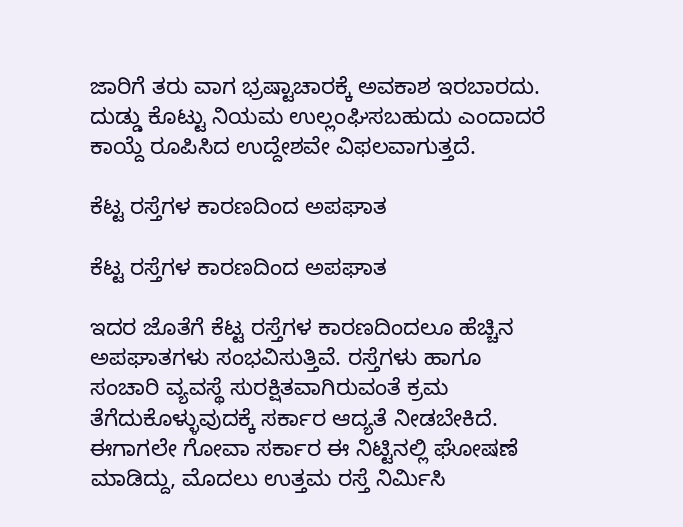ಜಾರಿಗೆ ತರು ವಾಗ ಭ್ರಷ್ಟಾಚಾರಕ್ಕೆ ಅವಕಾಶ ಇರಬಾರದು. ದುಡ್ಡು ಕೊಟ್ಟು ನಿಯಮ ಉಲ್ಲಂಘಿಸಬಹುದು ಎಂದಾದರೆ ಕಾಯ್ದೆ ರೂಪಿಸಿದ ಉದ್ದೇಶವೇ ವಿಫಲವಾಗುತ್ತದೆ.

ಕೆಟ್ಟ ರಸ್ತೆಗಳ ಕಾರಣದಿಂದ ಅಪಘಾತ

ಕೆಟ್ಟ ರಸ್ತೆಗಳ ಕಾರಣದಿಂದ ಅಪಘಾತ

ಇದರ ಜೊತೆಗೆ ಕೆಟ್ಟ ರಸ್ತೆಗಳ ಕಾರಣದಿಂದಲೂ ಹೆಚ್ಚಿನ ಅಪಘಾತಗಳು ಸಂಭವಿಸುತ್ತಿವೆ. ರಸ್ತೆಗಳು ಹಾಗೂ ಸಂಚಾರಿ ವ್ಯವಸ್ಥೆ ಸುರಕ್ಷಿತವಾಗಿರುವಂತೆ ಕ್ರಮ ತೆಗೆದುಕೊಳ್ಳುವುದಕ್ಕೆ ಸರ್ಕಾರ ಆದ್ಯತೆ ನೀಡಬೇಕಿದೆ. ಈಗಾಗಲೇ ಗೋವಾ ಸರ್ಕಾರ ಈ ನಿಟ್ಟಿನಲ್ಲಿ ಘೋಷಣೆ ಮಾಡಿದ್ದು, ಮೊದಲು ಉತ್ತಮ ರಸ್ತೆ ನಿರ್ಮಿಸಿ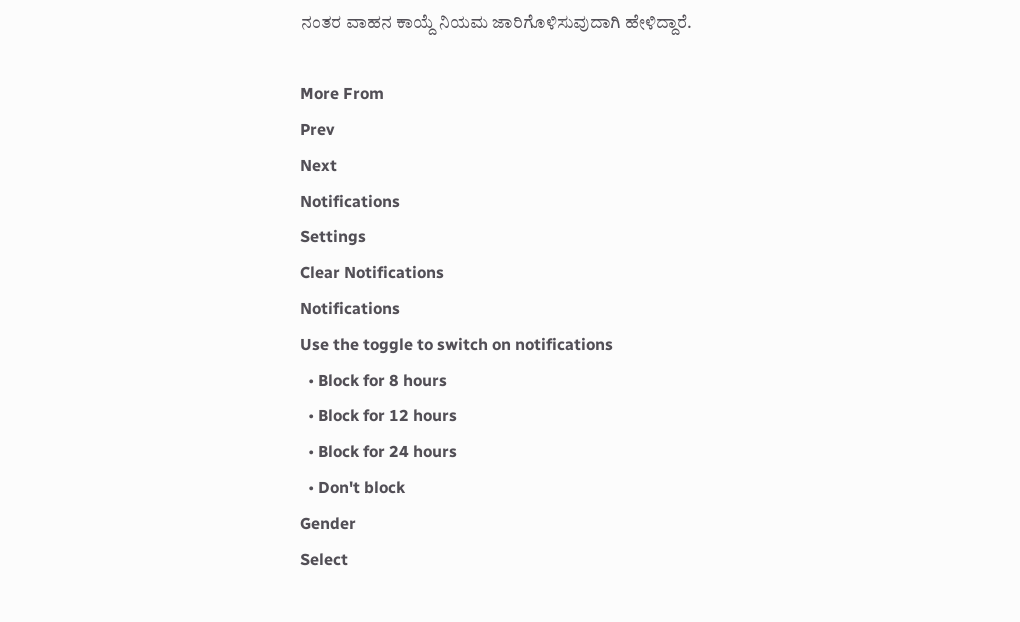ನಂತರ ವಾಹನ ಕಾಯ್ದೆ ನಿಯಮ ಜಾರಿಗೊಳಿಸುವುದಾಗಿ ಹೇಳಿದ್ದಾರೆ.

More From
Prev
Next
Notifications
Settings
Clear Notifications
Notifications
Use the toggle to switch on notifications
  • Block for 8 hours
  • Block for 12 hours
  • Block for 24 hours
  • Don't block
Gender
Select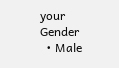your Gender
  • Male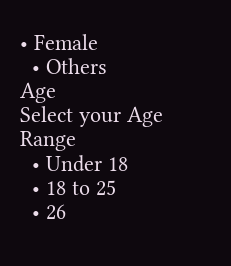• Female
  • Others
Age
Select your Age Range
  • Under 18
  • 18 to 25
  • 26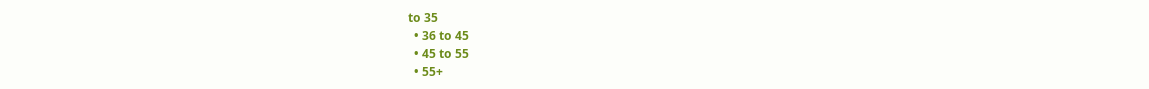to 35
  • 36 to 45
  • 45 to 55
  • 55+